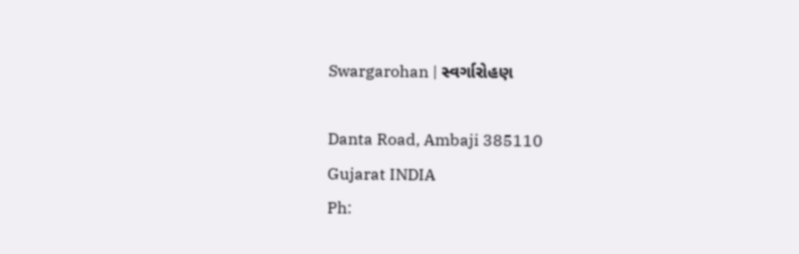Swargarohan | સ્વર્ગારોહણ

Danta Road, Ambaji 385110
Gujarat INDIA
Ph: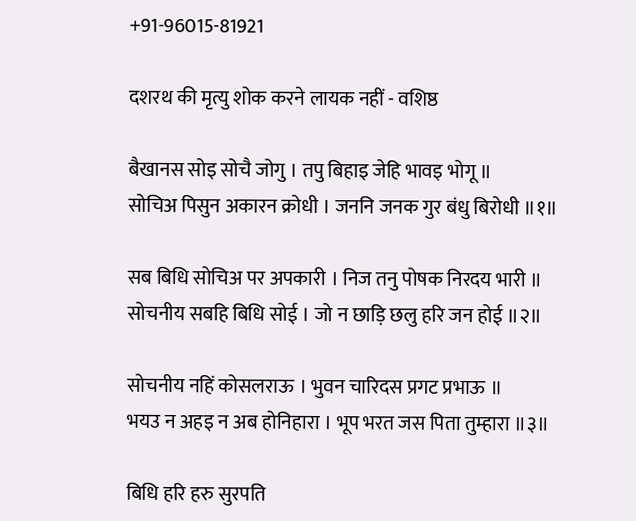+91-96015-81921

दशरथ की मृत्यु शोक करने लायक नहीं - वशिष्ठ

बैखानस सोइ सोचै जोगु । तपु बिहाइ जेहि भावइ भोगू ॥
सोचिअ पिसुन अकारन क्रोधी । जननि जनक गुर बंधु बिरोधी ॥१॥

सब बिधि सोचिअ पर अपकारी । निज तनु पोषक निरदय भारी ॥
सोचनीय सबहि बिधि सोई । जो न छाड़ि छलु हरि जन होई ॥२॥

सोचनीय नहिं कोसलराऊ । भुवन चारिदस प्रगट प्रभाऊ ॥
भयउ न अहइ न अब होनिहारा । भूप भरत जस पिता तुम्हारा ॥३॥

बिधि हरि हरु सुरपति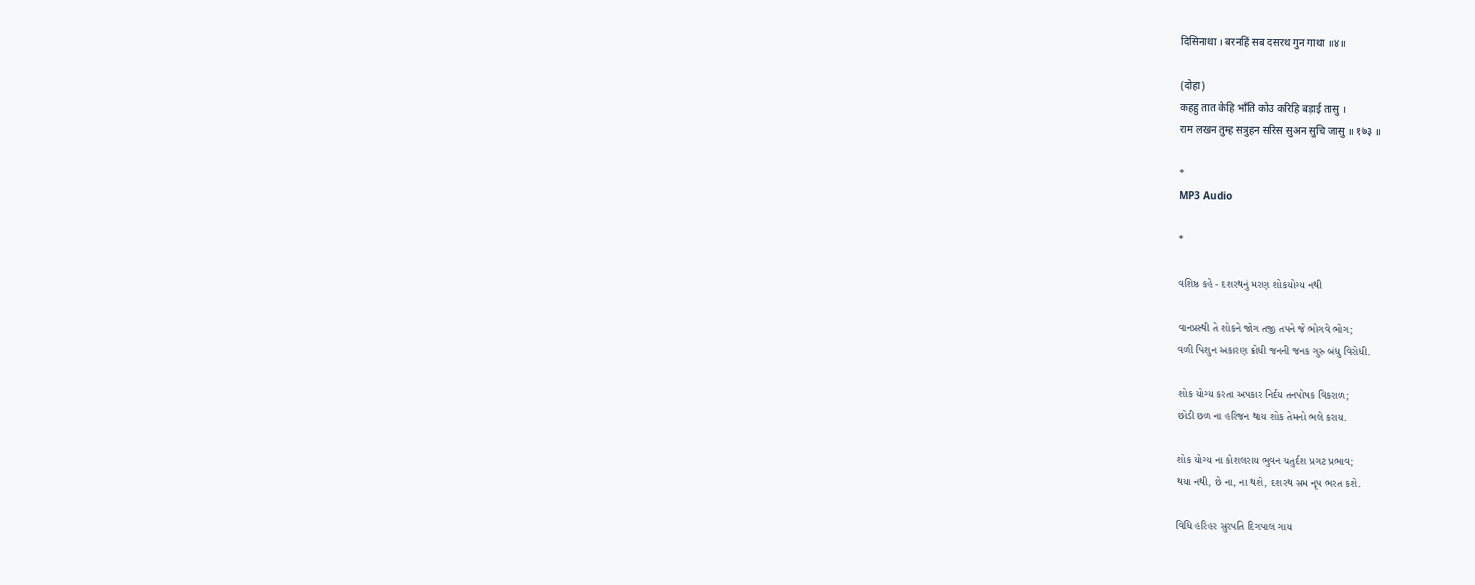दिसिनाथा । बरनहिं सब दसरथ गुन गाथा ॥४॥

(दोहा)
कहहु तात केहि भाँति कोउ करिहि बड़ाई तासु ।
राम लखन तुम्ह सत्रुहन सरिस सुअन सुचि जासु ॥ १७३ ॥

*
MP3 Audio

*

વશિષ્ઠ કહે - દશરથનું મરણ શોકયોગ્ય નથી

વાનપ્રસ્થી તે શોકને જોગ તજી તપને જે ભોગવે ભોગ;
વળી પિશુન અકારણ ક્રોધી જનની જનક ગુરુ બંધુ વિરોધી.

શોક યોગ્ય કરતા અપકાર નિર્દય તનપોષક વિકરાળ;
છોડી છળ ના હરિજન થાય શોક તેમનો ભલે કરાય.

શોક યોગ્ય ના કોશલરાય ભુવન ચતુર્દશ પ્રગટ પ્રભાવ;
થયા નથી, છે ના, ના થશે, દશરથ સમ નૃપ ભરત કશે.

વિધિ હરિહર સુરપતિ દિગપાલ ગાય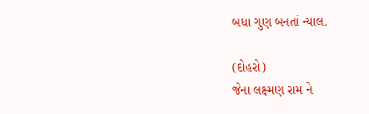બધા ગુણ બનતાં ન્યાલ.

(દોહરો)
જેના લક્ષ્મણ રામ ને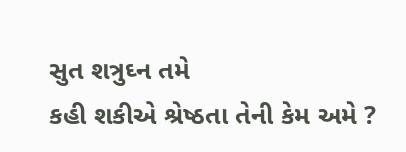સુત શત્રુઘ્ન તમે
કહી શકીએ શ્રેષ્ઠતા તેની કેમ અમે ?